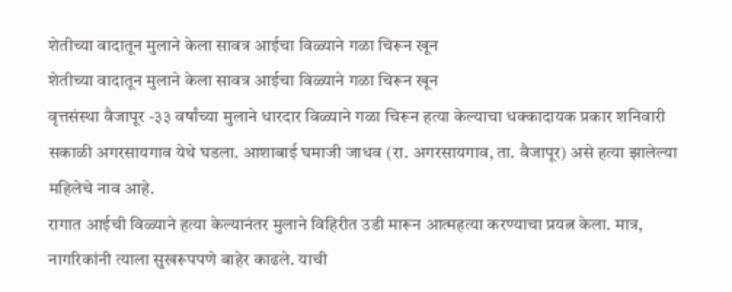शेतीच्या वादातून मुलाने केला सावत्र आईचा विळ्याने गळा चिरून खून
शेतीच्या वादातून मुलाने केला सावत्र आईचा विळ्याने गळा चिरून खून
वृत्तसंस्था वैजापूर -३३ वर्षांच्या मुलाने धारदार विळ्याने गळा चिरून हत्या केल्याचा धक्कादायक प्रकार शनिवारी सकाळी अगरसायगाव येथे घडला. आशाबाई घमाजी जाधव (रा. अगरसायगाव, ता. वैजापूर) असे हत्या झालेल्या महिलेचे नाव आहे.
रागात आईची विळ्याने हत्या केल्यानंतर मुलाने विहिरीत उडी मारून आत्महत्या करण्याचा प्रयत्न केला. मात्र, नागरिकांनी त्याला सुखरूपपणे बाहेर काढले. याची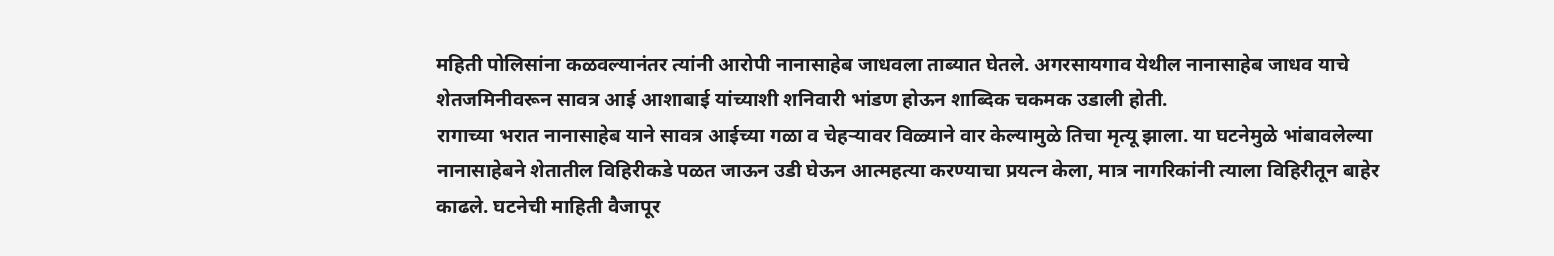महिती पोलिसांना कळवल्यानंतर त्यांनी आरोपी नानासाहेब जाधवला ताब्यात घेतले. अगरसायगाव येथील नानासाहेब जाधव याचे शेतजमिनीवरून सावत्र आई आशाबाई यांच्याशी शनिवारी भांडण होऊन शाब्दिक चकमक उडाली होती.
रागाच्या भरात नानासाहेब याने सावत्र आईच्या गळा व चेहऱ्यावर विळ्याने वार केल्यामुळे तिचा मृत्यू झाला. या घटनेमुळे भांबावलेल्या नानासाहेबने शेतातील विहिरीकडे पळत जाऊन उडी घेऊन आत्महत्या करण्याचा प्रयत्न केला, मात्र नागरिकांनी त्याला विहिरीतून बाहेर काढले. घटनेची माहिती वैजापूर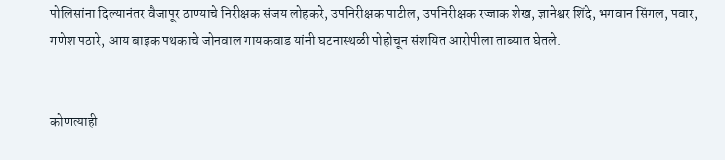पोलिसांना दिल्यानंतर वैजापूर ठाण्याचे निरीक्षक संजय लोहकरे, उपनिरीक्षक पाटील, उपनिरीक्षक रज्जाक शेख, ज्ञानेश्वर शिंदे, भगवान सिंगल, पवार, गणेश पठारे, आय बाइक पथकाचे जोनवाल गायकवाड यांनी घटनास्थळी पोहोचून संशयित आरोपीला ताब्यात घेतले.


कोणत्याही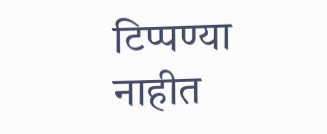टिप्पण्या नाहीत